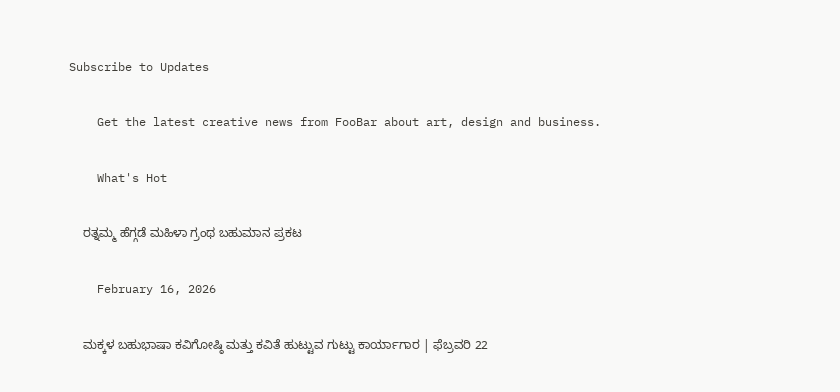Subscribe to Updates

    Get the latest creative news from FooBar about art, design and business.

    What's Hot

    ರತ್ನಮ್ಮ ಹೆಗ್ಗಡೆ ಮಹಿಳಾ ಗ್ರಂಥ ಬಹುಮಾನ ಪ್ರಕಟ

    February 16, 2026

    ಮಕ್ಕಳ ಬಹುಭಾಷಾ ಕವಿಗೋಷ್ಠಿ ಮತ್ತು ಕವಿತೆ ಹುಟ್ಟುವ ಗುಟ್ಟು ಕಾರ್ಯಾಗಾರ | ಫೆಬ್ರವರಿ 22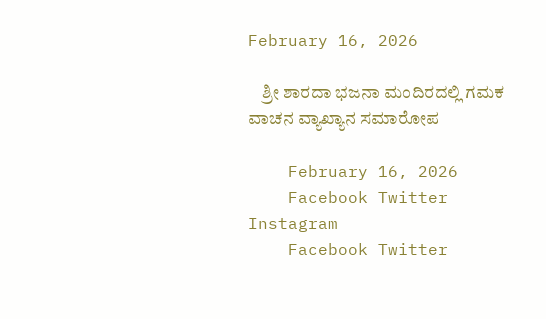February 16, 2026

    ಶ್ರೀ ಶಾರದಾ ಭಜನಾ ಮಂದಿರದಲ್ಲಿ ಗಮಕ ವಾಚನ ವ್ಯಾಖ್ಯಾನ ಸಮಾರೋಪ

    February 16, 2026
    Facebook Twitter Instagram
    Facebook Twitter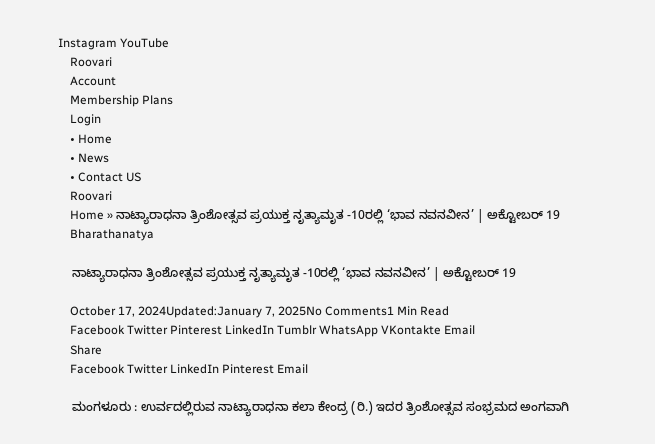Instagram YouTube
    Roovari
    Account
    Membership Plans
    Login
    • Home
    • News
    • Contact US
    Roovari
    Home » ನಾಟ್ಯಾರಾಧನಾ ತ್ರಿಂಶೋತ್ಸವ ಪ್ರಯುಕ್ತ ನೃತ್ಯಾಮೃತ -10ರಲ್ಲಿ ‘ಭಾವ ನವನವೀನ’ | ಅಕ್ಟೋಬರ್ 19
    Bharathanatya

    ನಾಟ್ಯಾರಾಧನಾ ತ್ರಿಂಶೋತ್ಸವ ಪ್ರಯುಕ್ತ ನೃತ್ಯಾಮೃತ -10ರಲ್ಲಿ ‘ಭಾವ ನವನವೀನ’ | ಅಕ್ಟೋಬರ್ 19

    October 17, 2024Updated:January 7, 2025No Comments1 Min Read
    Facebook Twitter Pinterest LinkedIn Tumblr WhatsApp VKontakte Email
    Share
    Facebook Twitter LinkedIn Pinterest Email

    ಮಂಗಳೂರು : ಉರ್ವದಲ್ಲಿರುವ ನಾಟ್ಯಾರಾಧನಾ ಕಲಾ ಕೇಂದ್ರ (ರಿ.) ಇದರ ತ್ರಿಂಶೋತ್ಸವ ಸಂಭ್ರಮದ ಅಂಗವಾಗಿ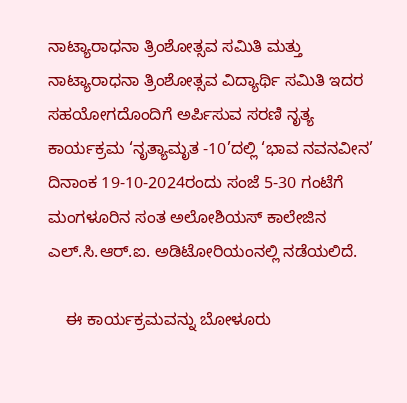ನಾಟ್ಯಾರಾಧನಾ ತ್ರಿಂಶೋತ್ಸವ ಸಮಿತಿ ಮತ್ತು ನಾಟ್ಯಾರಾಧನಾ ತ್ರಿಂಶೋತ್ಸವ ವಿದ್ಯಾರ್ಥಿ ಸಮಿತಿ ಇದರ ಸಹಯೋಗದೊಂದಿಗೆ ಅರ್ಪಿಸುವ ಸರಣಿ ನೃತ್ಯ ಕಾರ್ಯಕ್ರಮ ‘ನೃತ್ಯಾಮೃತ -10’ದಲ್ಲಿ ‘ಭಾವ ನವನವೀನ’ ದಿನಾಂಕ 19-10-2024ರಂದು ಸಂಜೆ 5-30 ಗಂಟೆಗೆ ಮಂಗಳೂರಿನ ಸಂತ ಅಲೋಶಿಯಸ್ ಕಾಲೇಜಿನ ಎಲ್.ಸಿ.ಆರ್.ಐ. ಅಡಿಟೋರಿಯಂನಲ್ಲಿ ನಡೆಯಲಿದೆ.

    ಈ ಕಾರ್ಯಕ್ರಮವನ್ನು ಬೋಳೂರು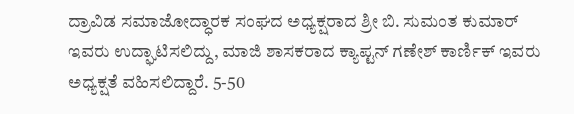ದ್ರಾವಿಡ ಸಮಾಜೋದ್ಧಾರಕ ಸಂಘದ ಅಧ್ಯಕ್ಷರಾದ ಶ್ರೀ ಬಿ. ಸುಮಂತ ಕುಮಾರ್ ಇವರು ಉದ್ಘಾಟಿಸಲಿದ್ದು, ಮಾಜಿ ಶಾಸಕರಾದ ಕ್ಯಾಪ್ಟನ್ ಗಣೇಶ್ ಕಾರ್ಣಿಕ್ ಇವರು ಅಧ್ಯಕ್ಷತೆ ವಹಿಸಲಿದ್ದಾರೆ. 5-50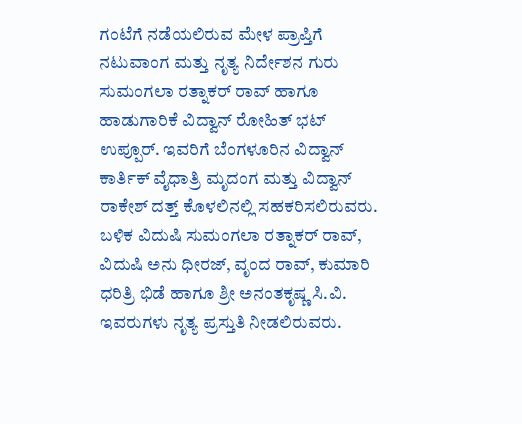ಗಂಟೆಗೆ ನಡೆಯಲಿರುವ ಮೇಳ ಪ್ರಾಪ್ತಿಗೆ ನಟುವಾಂಗ ಮತ್ತು ನೃತ್ಯ ನಿರ್ದೇಶನ ಗುರು ಸುಮಂಗಲಾ ರತ್ನಾಕರ್ ರಾವ್ ಹಾಗೂ ಹಾಡುಗಾರಿಕೆ ವಿದ್ವಾನ್ ರೋಹಿತ್ ಭಟ್ ಉಪ್ಪೂರ್. ಇವರಿಗೆ ಬೆಂಗಳೂರಿನ ವಿದ್ವಾನ್ ಕಾರ್ತಿಕ್ ವೈಧಾತ್ರಿ ಮೃದಂಗ ಮತ್ತು ವಿದ್ವಾನ್ ರಾಕೇಶ್ ದತ್ತ್ ಕೊಳಲಿನಲ್ಲಿ ಸಹಕರಿಸಲಿರುವರು. ಬಳಿಕ ವಿದುಷಿ ಸುಮಂಗಲಾ ರತ್ನಾಕರ್ ರಾವ್, ವಿದುಷಿ ಅನು ಧೀರಜ್, ವೃಂದ ರಾವ್, ಕುಮಾರಿ ಧರಿತ್ರಿ ಭಿಡೆ ಹಾಗೂ ಶ್ರೀ ಅನಂತಕೃಷ್ಣ ಸಿ.ವಿ. ಇವರುಗಳು ನೃತ್ಯ ಪ್ರಸ್ತುತಿ ನೀಡಲಿರುವರು.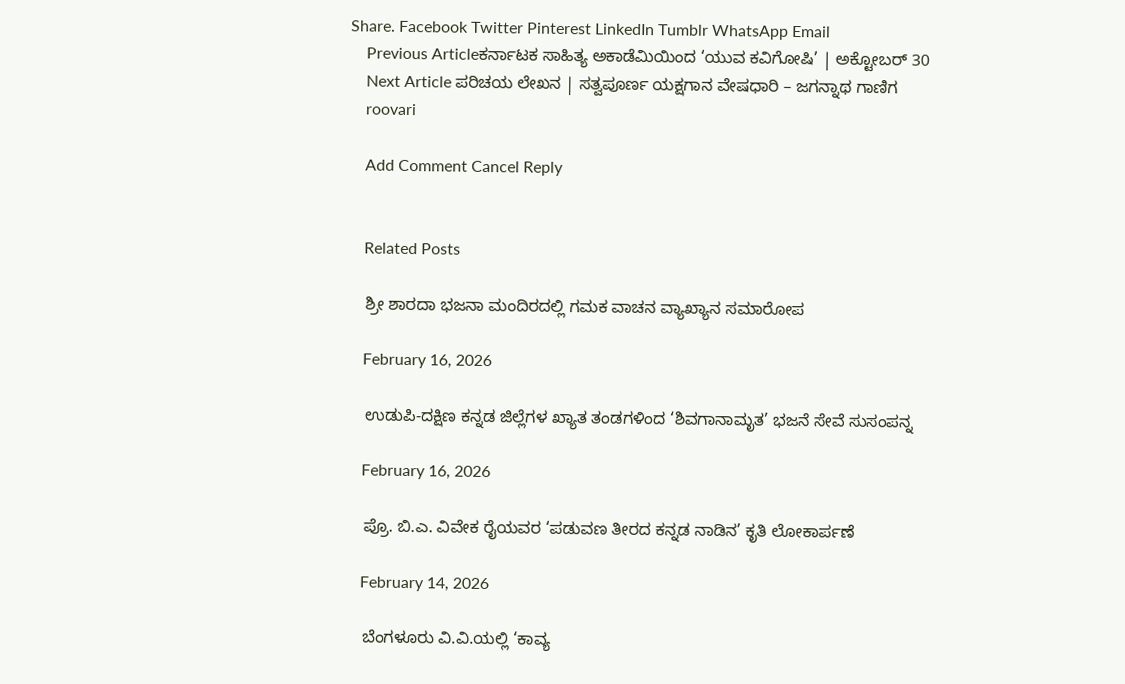Share. Facebook Twitter Pinterest LinkedIn Tumblr WhatsApp Email
    Previous Articleಕರ್ನಾಟಕ ಸಾಹಿತ್ಯ ಅಕಾಡೆಮಿಯಿಂದ ‘ಯುವ ಕವಿಗೋಷಿ’ | ಅಕ್ಟೋಬರ್ 30
    Next Article ಪರಿಚಯ ಲೇಖನ | ಸತ್ವಪೂರ್ಣ ಯಕ್ಷಗಾನ ವೇಷಧಾರಿ – ಜಗನ್ನಾಥ ಗಾಣಿಗ
    roovari

    Add Comment Cancel Reply


    Related Posts

    ಶ್ರೀ ಶಾರದಾ ಭಜನಾ ಮಂದಿರದಲ್ಲಿ ಗಮಕ ವಾಚನ ವ್ಯಾಖ್ಯಾನ ಸಮಾರೋಪ

    February 16, 2026

    ಉಡುಪಿ-ದಕ್ಷಿಣ ಕನ್ನಡ ಜಿಲ್ಲೆಗಳ ಖ್ಯಾತ ತಂಡಗಳಿಂದ ‘ಶಿವಗಾನಾಮೃತ’ ಭಜನೆ ಸೇವೆ ಸುಸಂಪನ್ನ

    February 16, 2026

    ಪ್ರೊ. ಬಿ.ಎ. ವಿವೇಕ ರೈಯವರ ‘ಪಡುವಣ ತೀರದ ಕನ್ನಡ ನಾಡಿನ’ ಕೃತಿ ಲೋಕಾರ್ಪಣೆ

    February 14, 2026

    ಬೆಂಗಳೂರು ವಿ.ವಿ.ಯಲ್ಲಿ ‘ಕಾವ್ಯ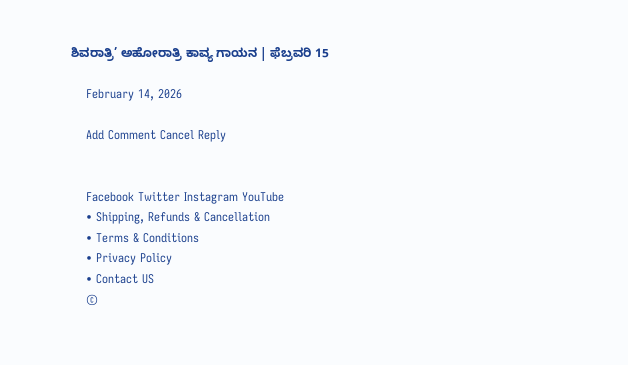ಶಿವರಾತ್ರಿ’ ಅಹೋರಾತ್ರಿ ಕಾವ್ಯ ಗಾಯನ | ಫೆಬ್ರವರಿ 15

    February 14, 2026

    Add Comment Cancel Reply


    Facebook Twitter Instagram YouTube
    • Shipping, Refunds & Cancellation
    • Terms & Conditions
    • Privacy Policy
    • Contact US
    ©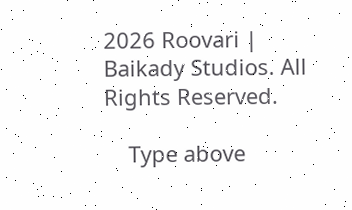2026 Roovari | Baikady Studios. All Rights Reserved.

    Type above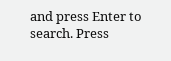and press Enter to search. Press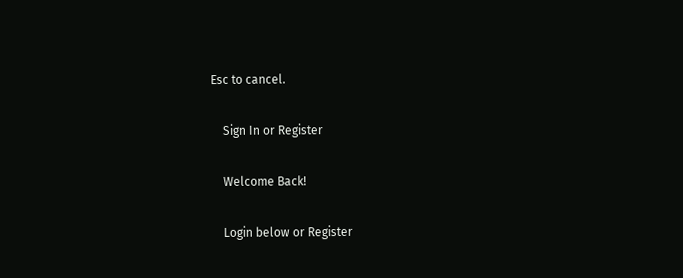Esc to cancel.

    Sign In or Register

    Welcome Back!

    Login below or Register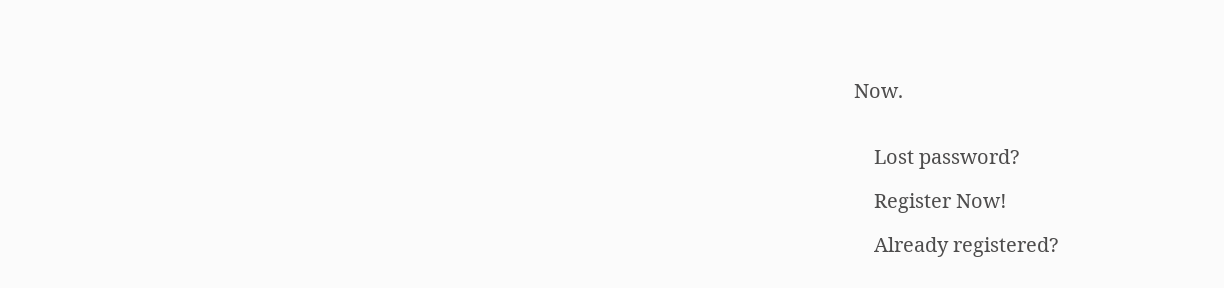Now.


    Lost password?

    Register Now!

    Already registered?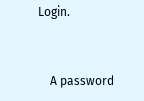Login.


    A password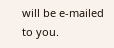will be e-mailed to you.